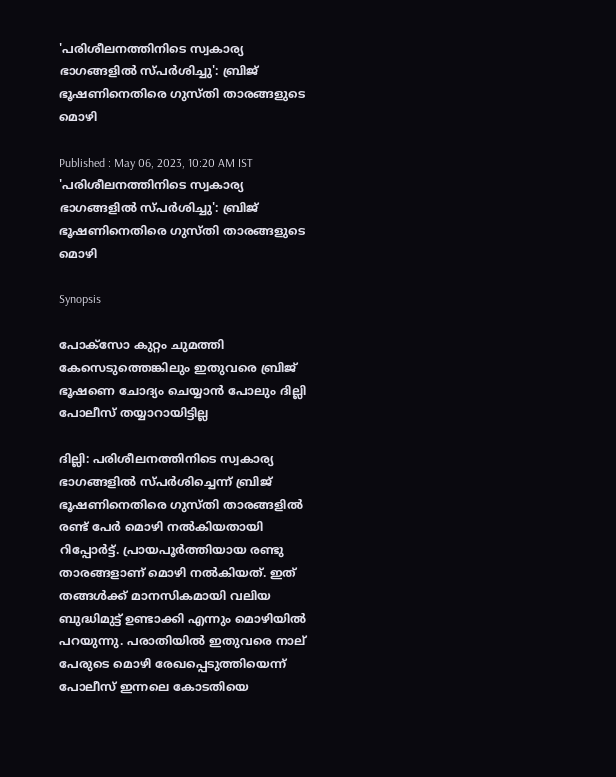'പരിശീലനത്തിനിടെ സ്വകാര്യ ഭാഗങ്ങളിൽ സ്പർശിച്ചു': ബ്രിജ് ഭൂഷണിനെതിരെ ഗുസ്തി താരങ്ങളുടെ മൊഴി

Published : May 06, 2023, 10:20 AM IST
'പരിശീലനത്തിനിടെ സ്വകാര്യ ഭാഗങ്ങളിൽ സ്പർശിച്ചു': ബ്രിജ് ഭൂഷണിനെതിരെ ഗുസ്തി താരങ്ങളുടെ മൊഴി

Synopsis

പോക്സോ കുറ്റം ചുമത്തി കേസെടുത്തെങ്കിലും ഇതുവരെ ബ്രിജ് ഭൂഷണെ ചോദ്യം ചെയ്യാൻ പോലും ദില്ലി പോലീസ് തയ്യാറായിട്ടില്ല

ദില്ലി: പരിശീലനത്തിനിടെ സ്വകാര്യ ഭാഗങ്ങളിൽ സ്പർശിച്ചെന്ന് ബ്രിജ് ഭൂഷണിനെതിരെ ഗുസ്തി താരങ്ങളിൽ രണ്ട് പേർ മൊഴി നൽകിയതായി റിപ്പോർട്ട്. പ്രായപൂർത്തിയായ രണ്ടു താരങ്ങളാണ് മൊഴി നൽകിയത്. ഇത് തങ്ങൾക്ക് മാനസികമായി വലിയ ബുദ്ധിമുട്ട് ഉണ്ടാക്കി എന്നും മൊഴിയിൽ പറയുന്നു. പരാതിയിൽ ഇതുവരെ നാല് പേരുടെ മൊഴി രേഖപ്പെടുത്തിയെന്ന് പോലീസ് ഇന്നലെ കോടതിയെ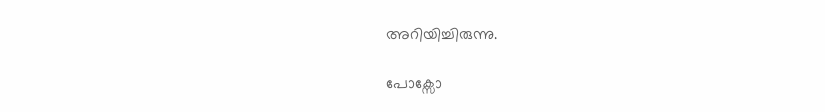അറിയിച്ചിരുന്നു.

പോക്സോ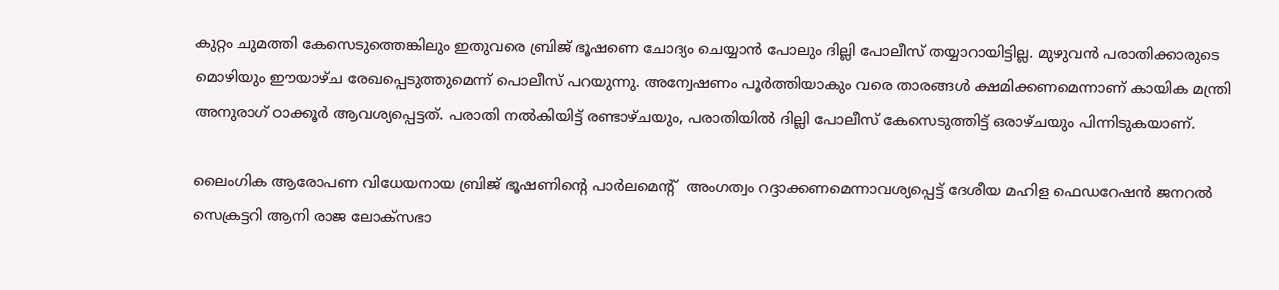കുറ്റം ചുമത്തി കേസെടുത്തെങ്കിലും ഇതുവരെ ബ്രിജ് ഭൂഷണെ ചോദ്യം ചെയ്യാൻ പോലും ദില്ലി പോലീസ് തയ്യാറായിട്ടില്ല. മുഴുവൻ പരാതിക്കാരുടെ മൊഴിയും ഈയാഴ്ച രേഖപ്പെടുത്തുമെന്ന് പൊലീസ് പറയുന്നു. അന്വേഷണം പൂർത്തിയാകും വരെ താരങ്ങൾ ക്ഷമിക്കണമെന്നാണ് കായിക മന്ത്രി അനുരാഗ് ഠാക്കൂർ ആവശ്യപ്പെട്ടത്. പരാതി നൽകിയിട്ട് രണ്ടാഴ്ചയും, പരാതിയിൽ ദില്ലി പോലീസ് കേസെടുത്തിട്ട് ഒരാഴ്ചയും പിന്നിടുകയാണ്.

ലൈംഗിക ആരോപണ വിധേയനായ ബ്രിജ് ഭൂഷണിന്റെ പാർലമെന്റ്  അംഗത്വം റദ്ദാക്കണമെന്നാവശ്യപ്പെട്ട് ദേശീയ മഹിള ഫെഡറേഷൻ ജനറൽ സെക്രട്ടറി ആനി രാജ ലോക്സഭാ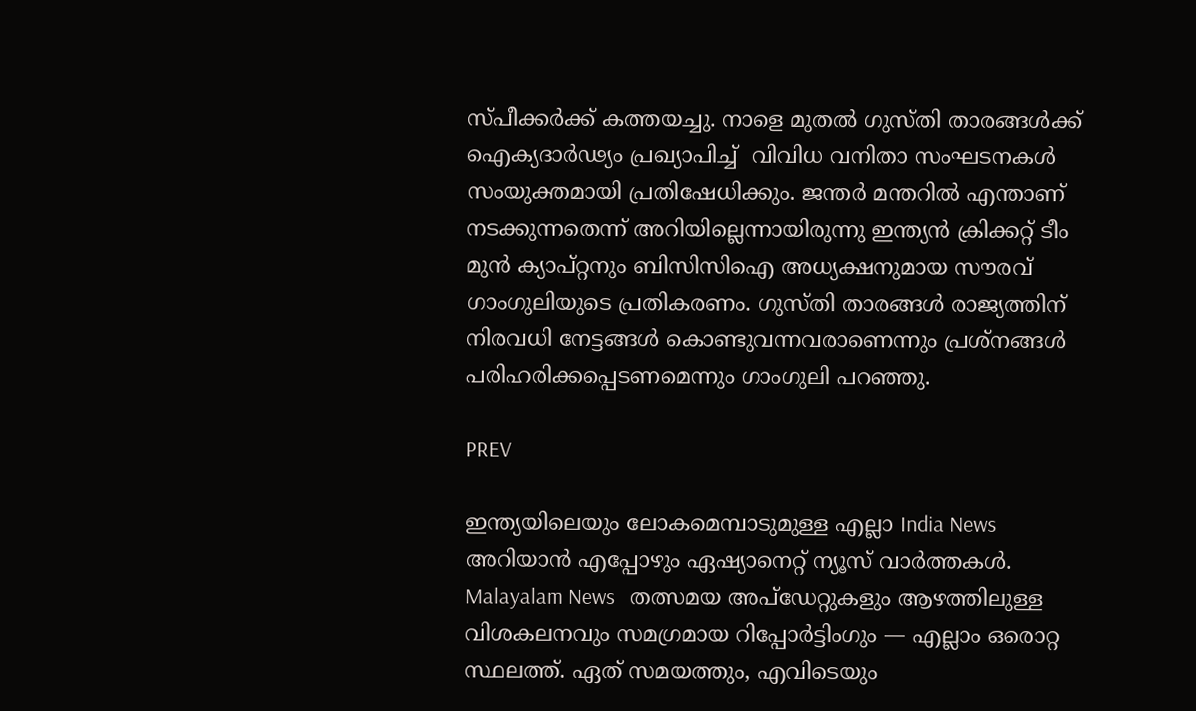സ്പീക്കർക്ക് കത്തയച്ചു. നാളെ മുതൽ ഗുസ്തി താരങ്ങൾക്ക് ഐക്യദാർഢ്യം പ്രഖ്യാപിച്ച്  വിവിധ വനിതാ സംഘടനകൾ സംയുക്തമായി പ്രതിഷേധിക്കും. ജന്തർ മന്തറിൽ എന്താണ് നടക്കുന്നതെന്ന് അറിയില്ലെന്നായിരുന്നു ഇന്ത്യൻ ക്രിക്കറ്റ് ടീം മുൻ ക്യാപ്റ്റനും ബിസിസിഐ അധ്യക്ഷനുമായ സൗരവ് ഗാംഗുലിയുടെ പ്രതികരണം. ഗുസ്തി താരങ്ങൾ രാജ്യത്തിന് നിരവധി നേട്ടങ്ങൾ കൊണ്ടുവന്നവരാണെന്നും പ്രശ്നങ്ങൾ പരിഹരിക്കപ്പെടണമെന്നും ഗാംഗുലി പറഞ്ഞു.

PREV

ഇന്ത്യയിലെയും ലോകമെമ്പാടുമുള്ള എല്ലാ India News അറിയാൻ എപ്പോഴും ഏഷ്യാനെറ്റ് ന്യൂസ് വാർത്തകൾ. Malayalam News   തത്സമയ അപ്‌ഡേറ്റുകളും ആഴത്തിലുള്ള വിശകലനവും സമഗ്രമായ റിപ്പോർട്ടിംഗും — എല്ലാം ഒരൊറ്റ സ്ഥലത്ത്. ഏത് സമയത്തും, എവിടെയും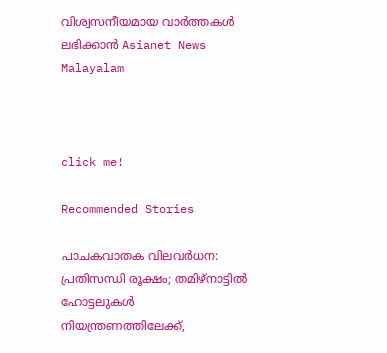വിശ്വസനീയമായ വാർത്തകൾ ലഭിക്കാൻ Asianet News Malayalam



click me!

Recommended Stories

പാചകവാതക വിലവർധന: പ്രതിസന്ധി രൂക്ഷം; തമിഴ്നാട്ടിൽ ഹോട്ടലുകൾ നിയന്ത്രണത്തിലേക്ക്,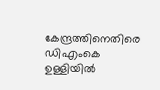കേന്ദ്രത്തിനെതിരെ ഡിഎംകെ
ഉള്ളിയിൽ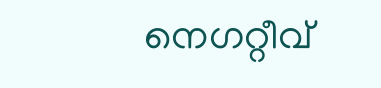നെഗറ്റീവ്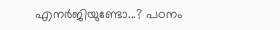എനർജിയുണ്ടോ...? പഠനം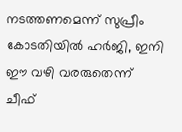നടത്തണമെന്ന് സുപ്രീം കോടതിയിൽ ഹർജി, ഇനി ഈ വഴി വരരുതെന്ന് ചീഫ്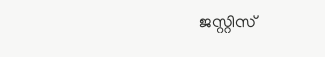ജസ്റ്റിസ്